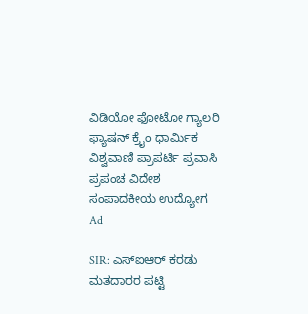ವಿಡಿಯೋ ಫೋಟೋ ಗ್ಯಾಲರಿ ಫ್ಯಾಷನ್ ಕ್ರೈಂ ಧಾರ್ಮಿಕ ವಿಶ್ವವಾಣಿ ಪ್ರಾಪರ್ಟಿ ಪ್ರವಾಸಿ ಪ್ರಪಂಚ ವಿದೇಶ ಸಂಪಾದಕೀಯ ಉದ್ಯೋಗ
Ad

SIR: ಎಸ್‌ಐಆರ್‌ ಕರಡು ಮತದಾರರ ಪಟ್ಟಿ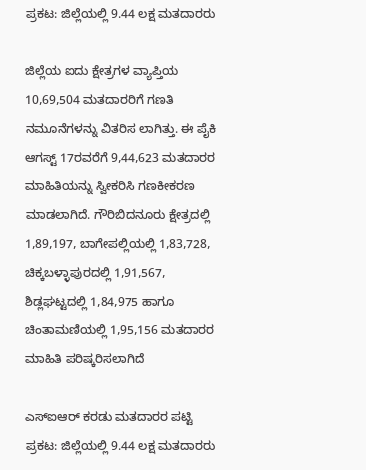ಪ್ರಕಟ: ಜಿಲ್ಲೆಯಲ್ಲಿ 9.44 ಲಕ್ಷ ಮತದಾರರು

ಜಿಲ್ಲೆಯ ಐದು ಕ್ಷೇತ್ರಗಳ ವ್ಯಾಪ್ತಿಯ 10,69,504 ಮತದಾರರಿಗೆ ಗಣತಿ ನಮೂನೆಗಳನ್ನು ವಿತರಿಸ ಲಾಗಿತ್ತು. ಈ ಪೈಕಿ ಆಗಸ್ಟ್‌ 17ರವರೆಗೆ 9,44,623 ಮತದಾರರ ಮಾಹಿತಿಯನ್ನು ಸ್ವೀಕರಿಸಿ ಗಣಕೀಕರಣ ಮಾಡಲಾಗಿದೆ. ಗೌರಿಬಿದನೂರು ಕ್ಷೇತ್ರದಲ್ಲಿ 1,89,197, ಬಾಗೇಪಲ್ಲಿಯಲ್ಲಿ 1,83,728, ಚಿಕ್ಕಬಳ್ಳಾಪುರದಲ್ಲಿ 1,91,567, ಶಿಡ್ಲಘಟ್ಟದಲ್ಲಿ 1,84,975 ಹಾಗೂ ಚಿಂತಾಮಣಿಯಲ್ಲಿ 1,95,156 ಮತದಾರರ ಮಾಹಿತಿ ಪರಿಷ್ಕರಿಸಲಾಗಿದೆ

ಎಸ್‌ಐಆರ್‌ ಕರಡು ಮತದಾರರ ಪಟ್ಟಿ ಪ್ರಕಟ: ಜಿಲ್ಲೆಯಲ್ಲಿ 9.44 ಲಕ್ಷ ಮತದಾರರು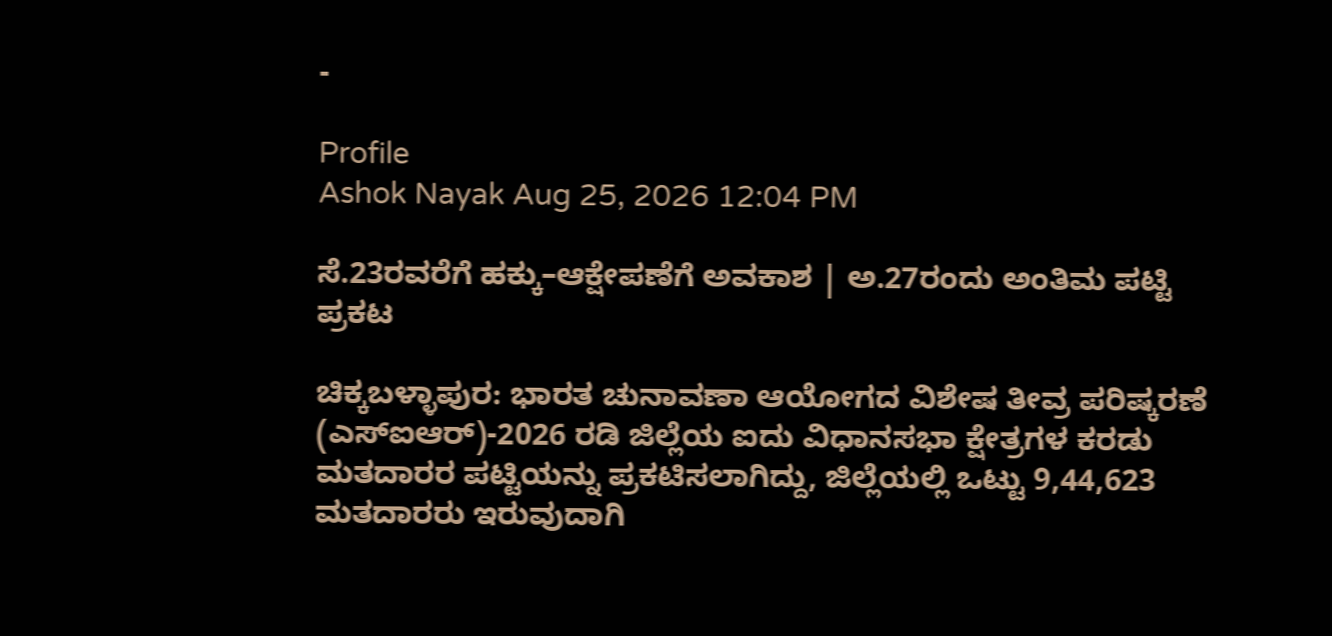-

Profile
Ashok Nayak Aug 25, 2026 12:04 PM

ಸೆ.23ರವರೆಗೆ ಹಕ್ಕು–ಆಕ್ಷೇಪಣೆಗೆ ಅವಕಾಶ | ಅ.27ರಂದು ಅಂತಿಮ ಪಟ್ಟಿ ಪ್ರಕಟ

ಚಿಕ್ಕಬಳ್ಳಾಪುರ: ಭಾರತ ಚುನಾವಣಾ ಆಯೋಗದ ವಿಶೇಷ ತೀವ್ರ ಪರಿಷ್ಕರಣೆ (ಎಸ್‌ಐಆರ್‌)-2026 ರಡಿ ಜಿಲ್ಲೆಯ ಐದು ವಿಧಾನಸಭಾ ಕ್ಷೇತ್ರಗಳ ಕರಡು ಮತದಾರರ ಪಟ್ಟಿಯನ್ನು ಪ್ರಕಟಿಸಲಾಗಿದ್ದು, ಜಿಲ್ಲೆಯಲ್ಲಿ ಒಟ್ಟು 9,44,623 ಮತದಾರರು ಇರುವುದಾಗಿ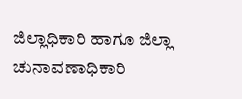ಜಿಲ್ಲಾಧಿಕಾರಿ ಹಾಗೂ ಜಿಲ್ಲಾ ಚುನಾವಣಾಧಿಕಾರಿ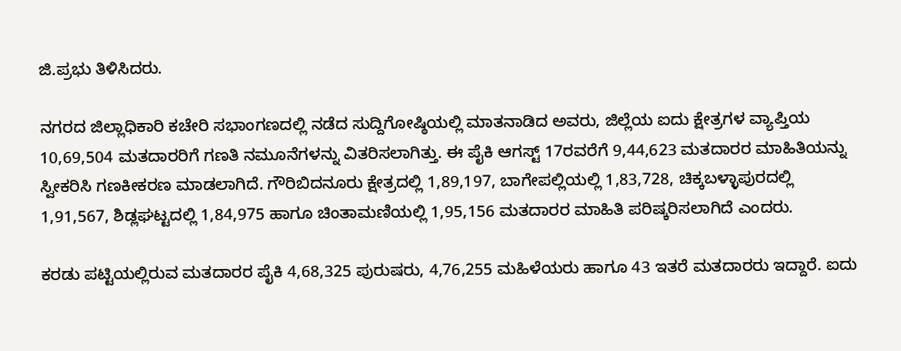ಜಿ.ಪ್ರಭು ತಿಳಿಸಿದರು.

ನಗರದ ಜಿಲ್ಲಾಧಿಕಾರಿ ಕಚೇರಿ ಸಭಾಂಗಣದಲ್ಲಿ ನಡೆದ ಸುದ್ದಿಗೋಷ್ಠಿಯಲ್ಲಿ ಮಾತನಾಡಿದ ಅವರು, ಜಿಲ್ಲೆಯ ಐದು ಕ್ಷೇತ್ರಗಳ ವ್ಯಾಪ್ತಿಯ 10,69,504 ಮತದಾರರಿಗೆ ಗಣತಿ ನಮೂನೆಗಳನ್ನು ವಿತರಿಸಲಾಗಿತ್ತು. ಈ ಪೈಕಿ ಆಗಸ್ಟ್‌ 17ರವರೆಗೆ 9,44,623 ಮತದಾರರ ಮಾಹಿತಿಯನ್ನು ಸ್ವೀಕರಿಸಿ ಗಣಕೀಕರಣ ಮಾಡಲಾಗಿದೆ. ಗೌರಿಬಿದನೂರು ಕ್ಷೇತ್ರದಲ್ಲಿ 1,89,197, ಬಾಗೇಪಲ್ಲಿಯಲ್ಲಿ 1,83,728, ಚಿಕ್ಕಬಳ್ಳಾಪುರದಲ್ಲಿ 1,91,567, ಶಿಡ್ಲಘಟ್ಟದಲ್ಲಿ 1,84,975 ಹಾಗೂ ಚಿಂತಾಮಣಿಯಲ್ಲಿ 1,95,156 ಮತದಾರರ ಮಾಹಿತಿ ಪರಿಷ್ಕರಿಸಲಾಗಿದೆ ಎಂದರು.

ಕರಡು ಪಟ್ಟಿಯಲ್ಲಿರುವ ಮತದಾರರ ಪೈಕಿ 4,68,325 ಪುರುಷರು, 4,76,255 ಮಹಿಳೆಯರು ಹಾಗೂ 43 ಇತರೆ ಮತದಾರರು ಇದ್ದಾರೆ. ಐದು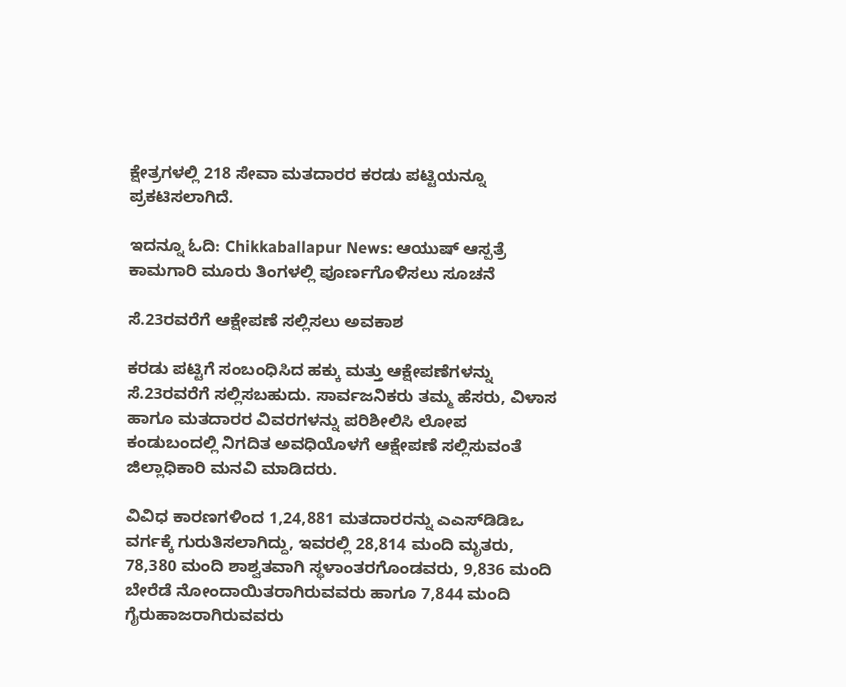ಕ್ಷೇತ್ರಗಳಲ್ಲಿ 218 ಸೇವಾ ಮತದಾರರ ಕರಡು ಪಟ್ಟಿಯನ್ನೂ ಪ್ರಕಟಿಸಲಾಗಿದೆ.

ಇದನ್ನೂ ಓದಿ: Chikkaballapur News: ಆಯುಷ್ ಆಸ್ಪತ್ರೆ ಕಾಮಗಾರಿ ಮೂರು ತಿಂಗಳಲ್ಲಿ ಪೂರ್ಣಗೊಳಿಸಲು ಸೂಚನೆ

ಸೆ.23ರವರೆಗೆ ಆಕ್ಷೇಪಣೆ ಸಲ್ಲಿಸಲು ಅವಕಾಶ

ಕರಡು ಪಟ್ಟಿಗೆ ಸಂಬಂಧಿಸಿದ ಹಕ್ಕು ಮತ್ತು ಆಕ್ಷೇಪಣೆಗಳನ್ನು ಸೆ.23ರವರೆಗೆ ಸಲ್ಲಿಸಬಹುದು. ಸಾರ್ವಜನಿಕರು ತಮ್ಮ ಹೆಸರು, ವಿಳಾಸ ಹಾಗೂ ಮತದಾರರ ವಿವರಗಳನ್ನು ಪರಿಶೀಲಿಸಿ ಲೋಪ ಕಂಡುಬಂದಲ್ಲಿ ನಿಗದಿತ ಅವಧಿಯೊಳಗೆ ಆಕ್ಷೇಪಣೆ ಸಲ್ಲಿಸುವಂತೆ ಜಿಲ್ಲಾಧಿಕಾರಿ ಮನವಿ ಮಾಡಿದರು.

ವಿವಿಧ ಕಾರಣಗಳಿಂದ 1,24,881 ಮತದಾರರನ್ನು ಎಎಸ್‌ಡಿಡಿಒ ವರ್ಗಕ್ಕೆ ಗುರುತಿಸಲಾಗಿದ್ದು, ಇವರಲ್ಲಿ 28,814 ಮಂದಿ ಮೃತರು, 78,380 ಮಂದಿ ಶಾಶ್ವತವಾಗಿ ಸ್ಥಳಾಂತರಗೊಂಡವರು, 9,836 ಮಂದಿ ಬೇರೆಡೆ ನೋಂದಾಯಿತರಾಗಿರುವವರು ಹಾಗೂ 7,844 ಮಂದಿ ಗೈರುಹಾಜರಾಗಿರುವವರು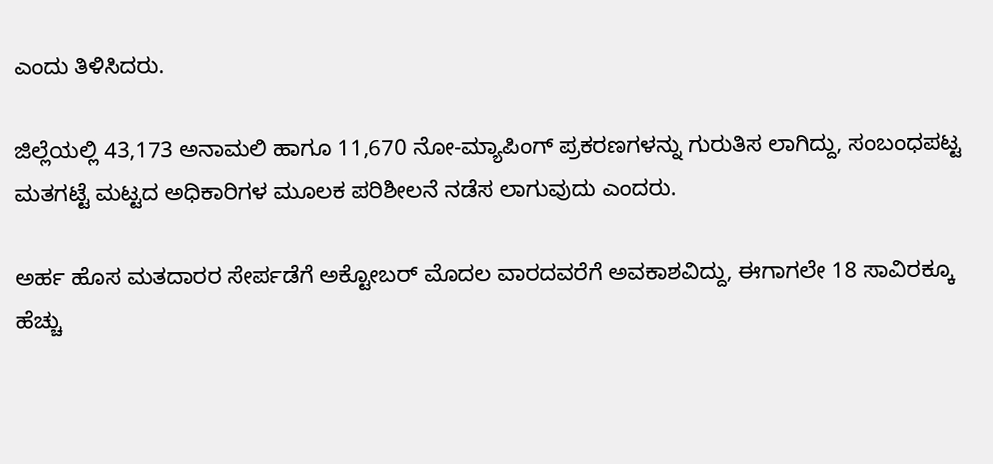ಎಂದು ತಿಳಿಸಿದರು.

ಜಿಲ್ಲೆಯಲ್ಲಿ 43,173 ಅನಾಮಲಿ ಹಾಗೂ 11,670 ನೋ-ಮ್ಯಾಪಿಂಗ್ ಪ್ರಕರಣಗಳನ್ನು ಗುರುತಿಸ ಲಾಗಿದ್ದು, ಸಂಬಂಧಪಟ್ಟ ಮತಗಟ್ಟೆ ಮಟ್ಟದ ಅಧಿಕಾರಿಗಳ ಮೂಲಕ ಪರಿಶೀಲನೆ ನಡೆಸ ಲಾಗುವುದು ಎಂದರು.

ಅರ್ಹ ಹೊಸ ಮತದಾರರ ಸೇರ್ಪಡೆಗೆ ಅಕ್ಟೋಬರ್‌ ಮೊದಲ ವಾರದವರೆಗೆ ಅವಕಾಶವಿದ್ದು, ಈಗಾಗಲೇ 18 ಸಾವಿರಕ್ಕೂ ಹೆಚ್ಚು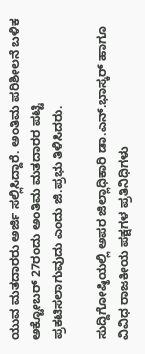ಯುವ ಮತದಾರರು ಅರ್ಜಿ ಸಲ್ಲಿಸಿದ್ದಾರೆ. ಅಂತಿಮ ಪರಿಶೀಲನೆ ಬಳಿಕ ಅಕ್ಟೋಬರ್‌ 27ರಂದು ಅಂತಿಮ ಮತದಾರರ ಪಟ್ಟಿ ಪ್ರಕಟಿಸಲಾಗುವುದು ಎಂದು ಜಿ.ಪ್ರಭು ತಿಳಿಸಿದರು.

ಸುದ್ದಿಗೋಷ್ಠಿಯಲ್ಲಿ ಅಪರ ಜಿಲ್ಲಾಧಿಕಾರಿ ಡಾ.ಎನ್.ಭಾಸ್ಕರ್ ಹಾಗೂ ವಿವಿಧ ರಾಜಕೀಯ ಪಕ್ಷಗಳ ಪ್ರತಿನಿಧಿಗಳು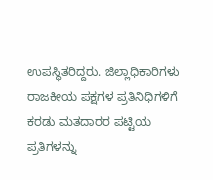ಉಪಸ್ಥಿತರಿದ್ದರು. ಜಿಲ್ಲಾಧಿಕಾರಿಗಳು ರಾಜಕೀಯ ಪಕ್ಷಗಳ ಪ್ರತಿನಿಧಿಗಳಿಗೆ ಕರಡು ಮತದಾರರ ಪಟ್ಟಿಯ ಪ್ರತಿಗಳನ್ನು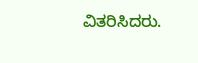ವಿತರಿಸಿದರು.